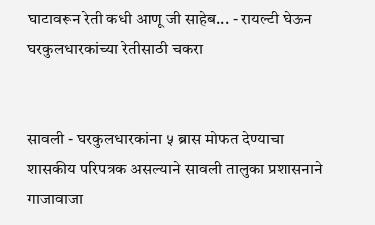घाटावरून रेती कधी आणू जी साहेब... - रायल्टी घेऊन घरकुलधारकांच्या रेतीसाठी चकरा


सावली - घरकुलधारकांना ५ ब्रास मोफत देण्याचा शासकीय परिपत्रक असल्याने सावली तालुका प्रशासनाने गाजावाजा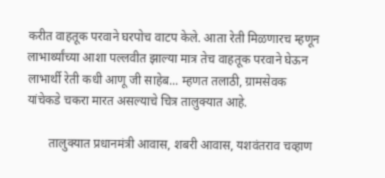करीत वाहतूक परवाने घरपोच वाटप केले. आता रेती मिळणारच म्हणून लाभार्थ्यांच्या आशा पल्लवीत झाल्या मात्र तेच वाहतूक परवाने घेऊन लाभार्थी रेती कधी आणू जी साहेब... म्हणत तलाठी, ग्रामसेवक यांचेकडे चकरा मारत असल्याचे चित्र तालुक्यात आहे.

       तालुक्यात प्रधानमंत्री आवास, शबरी आवास, यशवंतराव चव्हाण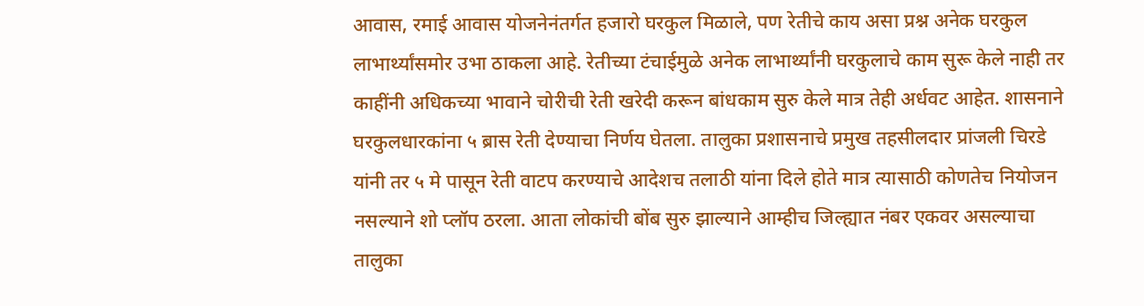आवास, रमाई आवास योजनेनंतर्गत हजारो घरकुल मिळाले, पण रेतीचे काय असा प्रश्न अनेक घरकुल लाभार्थ्यांसमोर उभा ठाकला आहे. रेतीच्या टंचाईमुळे अनेक लाभार्थ्यांनी घरकुलाचे काम सुरू केले नाही तर काहींनी अधिकच्या भावाने चोरीची रेती खरेदी करून बांधकाम सुरु केले मात्र तेही अर्धवट आहेत. शासनाने घरकुलधारकांना ५ ब्रास रेती देण्याचा निर्णय घेतला. तालुका प्रशासनाचे प्रमुख तहसीलदार प्रांजली चिरडे यांनी तर ५ मे पासून रेती वाटप करण्याचे आदेशच तलाठी यांना दिले होते मात्र त्यासाठी कोणतेच नियोजन नसल्याने शो प्लॉप ठरला. आता लोकांची बोंब सुरु झाल्याने आम्हीच जिल्ह्यात नंबर एकवर असल्याचा तालुका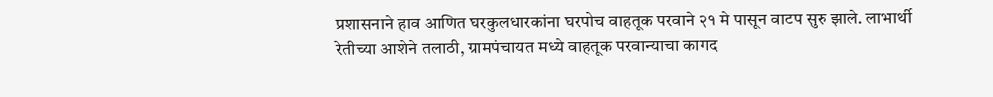प्रशासनाने हाव आणित घरकुलधारकांना घरपोच वाहतूक परवाने २१ मे पासून वाटप सुरु झाले. लाभार्थी रेतीच्या आशेने तलाठी, ग्रामपंचायत मध्ये वाहतूक परवान्याचा कागद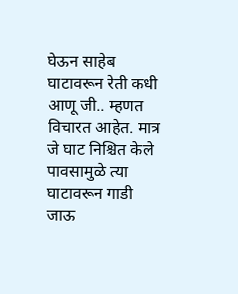घेऊन साहेब घाटावरून रेती कधी आणू जी.. म्हणत विचारत आहेत. मात्र जे घाट निश्चित केले पावसामुळे त्या घाटावरून गाडी जाऊ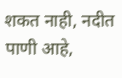शकत नाही, नदीत पाणी आहे,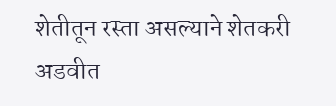शेतीतून रस्ता असल्याने शेतकरी अडवीत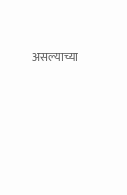असल्याच्या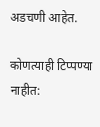अडचणी आहेत.

कोणत्याही टिप्पण्‍या नाहीत: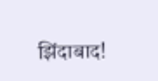झिंदाबाद!